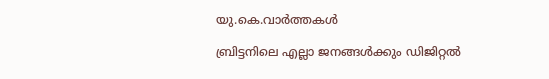യു.കെ.വാര്‍ത്തകള്‍

ബ്രിട്ടനിലെ എല്ലാ ജനങ്ങള്‍ക്കും ഡിജിറ്റല്‍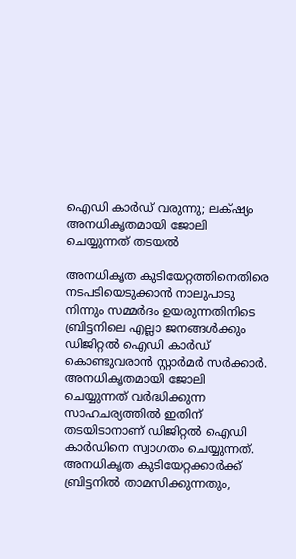ഐഡി കാര്‍ഡ് വരുന്നു; ലക്‌ഷ്യം അനധികൃതമായി ജോലി ചെയ്യുന്നത് തടയല്‍

അനധികൃത കുടിയേറ്റത്തിനെതിരെ നടപടിയെടുക്കാന്‍ നാലുപാടു നിന്നും സമ്മര്‍ദം ഉയരുന്നതിനിടെ ബ്രിട്ടനിലെ എല്ലാ ജനങ്ങള്‍ക്കും ഡിജിറ്റല്‍ ഐഡി കാര്‍ഡ് കൊണ്ടുവരാന്‍ സ്റ്റാര്‍മര്‍ സര്‍ക്കാര്‍. അനധികൃതമായി ജോലി ചെയ്യുന്നത് വര്‍ദ്ധിക്കുന്ന സാഹചര്യത്തില്‍ ഇതിന് തടയിടാനാണ് ഡിജിറ്റല്‍ ഐഡി കാര്‍ഡിനെ സ്വാഗതം ചെയ്യുന്നത്. അനധികൃത കുടിയേറ്റക്കാര്‍ക്ക് ബ്രിട്ടനില്‍ താമസിക്കുന്നതും,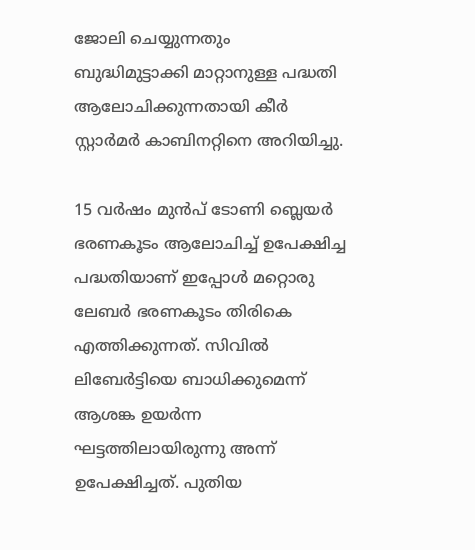ജോലി ചെയ്യുന്നതും ബുദ്ധിമുട്ടാക്കി മാറ്റാനുള്ള പദ്ധതി ആലോചിക്കുന്നതായി കീര്‍ സ്റ്റാര്‍മര്‍ കാബിനറ്റിനെ അറിയിച്ചു.

15 വര്‍ഷം മുന്‍പ് ടോണി ബ്ലെയര്‍ ഭരണകൂടം ആലോചിച്ച് ഉപേക്ഷിച്ച പദ്ധതിയാണ് ഇപ്പോള്‍ മറ്റൊരു ലേബര്‍ ഭരണകൂടം തിരികെ എത്തിക്കുന്നത്. സിവില്‍ ലിബേര്‍ട്ടിയെ ബാധിക്കുമെന്ന് ആശങ്ക ഉയര്‍ന്ന ഘട്ടത്തിലായിരുന്നു അന്ന് ഉപേക്ഷിച്ചത്. പുതിയ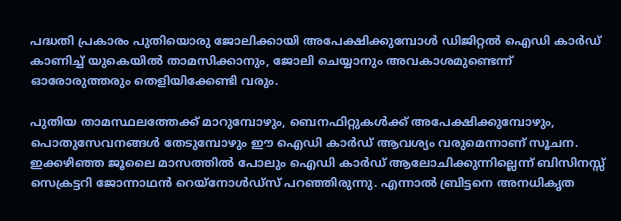പദ്ധതി പ്രകാരം പുതിയൊരു ജോലിക്കായി അപേക്ഷിക്കുമ്പോള്‍ ഡിജിറ്റല്‍ ഐഡി കാര്‍ഡ് കാണിച്ച് യുകെയില്‍ താമസിക്കാനും, ജോലി ചെയ്യാനും അവകാശമുണ്ടെന്ന് ഓരോരുത്തരും തെളിയിക്കേണ്ടി വരും.

പുതിയ താമസ്ഥലത്തേക്ക് മാറുമ്പോഴും, ബെനഫിറ്റുകള്‍ക്ക് അപേക്ഷിക്കുമ്പോഴും, പൊതുസേവനങ്ങള്‍ തേടുമ്പോഴും ഈ ഐഡി കാര്‍ഡ് ആവശ്യം വരുമെന്നാണ് സൂചന. ഇക്കഴിഞ്ഞ ജൂലൈ മാസത്തില്‍ പോലും ഐഡി കാര്‍ഡ് ആലോചിക്കുന്നില്ലെന്ന് ബിസിനസ്സ് സെക്രട്ടറി ജോന്നാഥന്‍ റെയ്‌നോള്‍ഡ്‌സ് പറഞ്ഞിരുന്നു. എന്നാല്‍ ബ്രിട്ടനെ അനധികൃത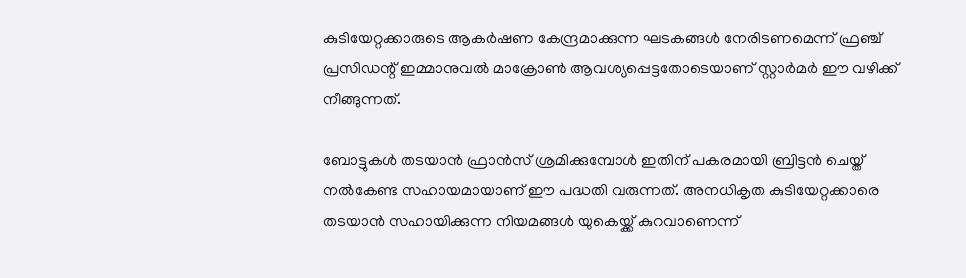കുടിയേറ്റക്കാരുടെ ആകര്‍ഷണ കേന്ദ്രമാക്കുന്ന ഘടകങ്ങള്‍ നേരിടണമെന്ന് ഫ്രഞ്ച് പ്രസിഡന്റ് ഇമ്മാനുവല്‍ മാക്രോണ്‍ ആവശ്യപ്പെട്ടതോടെയാണ് സ്റ്റാര്‍മര്‍ ഈ വഴിക്ക് നീങ്ങുന്നത്.

ബോട്ടുകള്‍ തടയാന്‍ ഫ്രാന്‍സ് ശ്രമിക്കുമ്പോള്‍ ഇതിന് പകരമായി ബ്രിട്ടന്‍ ചെയ്ത് നല്‍കേണ്ട സഹായമായാണ് ഈ പദ്ധതി വരുന്നത്. അനധികൃത കുടിയേറ്റക്കാരെ തടയാന്‍ സഹായിക്കുന്ന നിയമങ്ങള്‍ യുകെയ്ക്ക് കുറവാണെന്ന്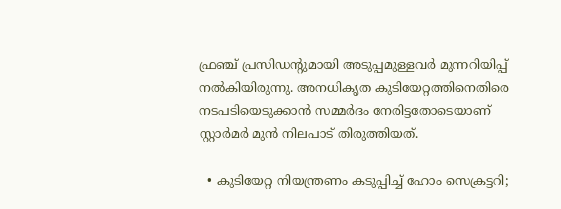ഫ്രഞ്ച് പ്രസിഡന്റുമായി അടുപ്പമുള്ളവര്‍ മുന്നറിയിപ്പ് നല്‍കിയിരുന്നു. അനധികൃത കുടിയേറ്റത്തിനെതിരെ നടപടിയെടുക്കാന്‍ സമ്മര്‍ദം നേരിട്ടതോടെയാണ് സ്റ്റാര്‍മര്‍ മുന്‍ നിലപാട് തിരുത്തിയത്.

  • കുടിയേറ്റ നിയന്ത്രണം കടുപ്പിച്ച് ഹോം സെക്രട്ടറി;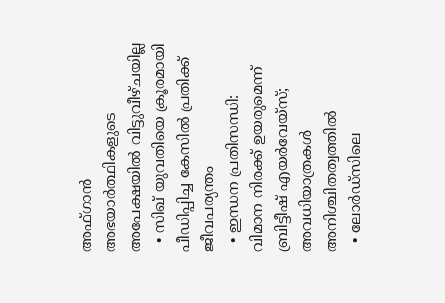അഫ്ഗാന്‍ അഭയാര്‍ത്ഥികളുടെ അപേക്ഷയില്‍ വിട്ടുവീഴ്ചയില്ല
  • സിഖ് യുവതിയെ ക്രൂരമായി പീഡിപ്പിച്ച കേസില്‍ പ്രതിക്ക് ജീവപര്യന്തം
  • ഇന്ധന പ്രതിസന്ധി: വിമാന നിരക്ക് ഉയരുമെന്ന് ബ്രിട്ടീഷ് എയര്‍വേയ്‌സ്; അവധിയാത്രകള്‍ അനിശ്ചിതത്വത്തില്‍
  • ലോര്‍ഡ്‌സിലെ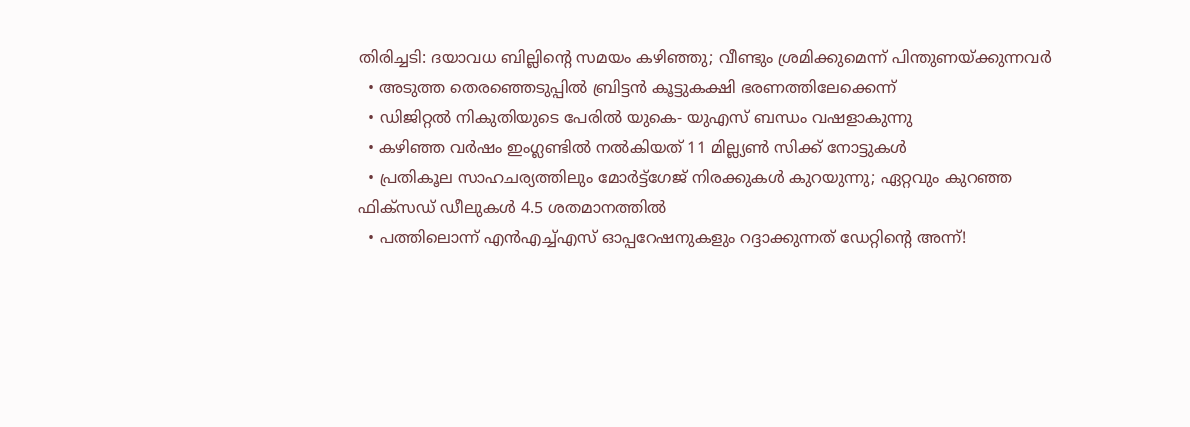തിരിച്ചടി: ദയാവധ ബില്ലിന്റെ സമയം കഴിഞ്ഞു; വീണ്ടും ശ്രമിക്കുമെന്ന് പിന്തുണയ്ക്കുന്നവര്‍
  • അടുത്ത തെരഞ്ഞെടുപ്പില്‍ ബ്രിട്ടന്‍ കൂട്ടുകക്ഷി ഭരണത്തിലേക്കെന്ന്
  • ഡിജിറ്റല്‍ നികുതിയുടെ പേരില്‍ യുകെ- യുഎസ് ബന്ധം വഷളാകുന്നു
  • കഴിഞ്ഞ വര്‍ഷം ഇംഗ്ലണ്ടില്‍ നല്‍കിയത് 11 മില്ല്യണ്‍ സിക്ക് നോട്ടുകള്‍
  • പ്രതികൂല സാഹചര്യത്തിലും മോര്‍ട്ട്‌ഗേജ് നിരക്കുകള്‍ കുറയുന്നു; ഏറ്റവും കുറഞ്ഞ ഫിക്‌സഡ് ഡീലുകള്‍ 4.5 ശതമാനത്തില്‍
  • പത്തിലൊന്ന് എന്‍എച്ച്എസ് ഓപ്പറേഷനുകളും റദ്ദാക്കുന്നത് ഡേറ്റിന്റെ അന്ന്!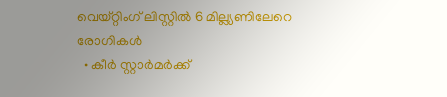വെയ്റ്റിംഗ് ലിസ്റ്റില്‍ 6 മില്ല്യണിലേറെ രോഗികള്‍
  • കീര്‍ സ്റ്റാര്‍മര്‍ക്ക്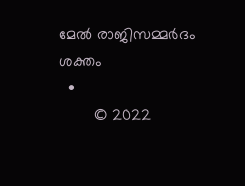മേല്‍ രാജിസമ്മര്‍ദം ശക്തം
  •
        © 2022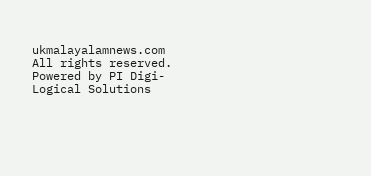ukmalayalamnews.com All rights reserved. Powered by PI Digi-Logical Solutions